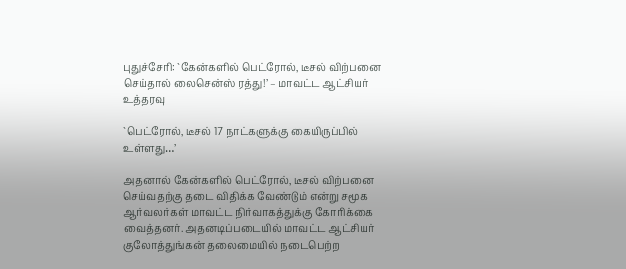புதுச்சேரி: `கேன்களில் பெட்ரோல், டீசல் விற்பனை செய்தால் லைசென்ஸ் ரத்து!’ – மாவட்ட ஆட்சியர் உத்தரவு

`பெட்ரோல், டீசல் 17 நாட்களுக்கு கையிருப்பில் உள்ளது…’

அதனால் கேன்களில் பெட்ரோல், டீசல் விற்பனை செய்வதற்கு தடை விதிக்க வேண்டும் என்று சமூக ஆர்வலர்கள் மாவட்ட நிர்வாகத்துக்கு கோரிக்கை வைத்தனர். அதனடிப்படையில் மாவட்ட ஆட்சியர் குலோத்துங்கன் தலைமையில் நடைபெற்ற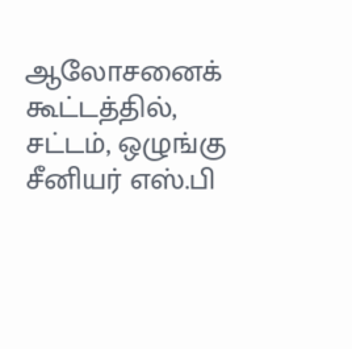ஆலோசனைக் கூட்டத்தில், சட்டம், ஒழுங்கு சீனியர் எஸ்.பி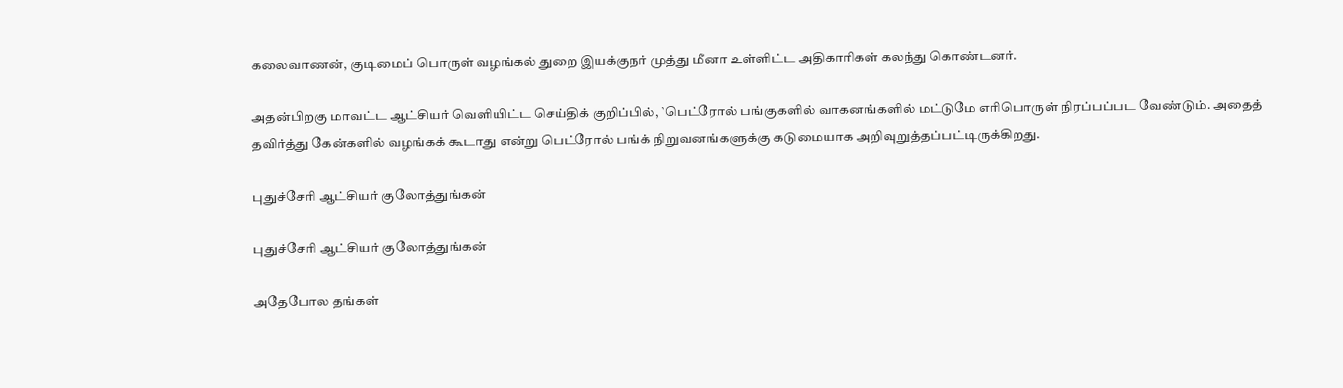கலைவாணன், குடிமைப் பொருள் வழங்கல் துறை இயக்குநர் முத்து மீனா உள்ளிட்ட அதிகாரிகள் கலந்து கொண்டனர்.

அதன்பிறகு மாவட்ட ஆட்சியர் வெளியிட்ட செய்திக் குறிப்பில், `பெட்ரோல் பங்குகளில் வாகனங்களில் மட்டுமே எரிபொருள் நிரப்பப்பட வேண்டும். அதைத் தவிர்த்து கேன்களில் வழங்கக் கூடாது என்று பெட்ரோல் பங்க் நிறுவனங்களுக்கு கடுமையாக அறிவுறுத்தப்பட்டிருக்கிறது.

புதுச்சேரி ஆட்சியர் குலோத்துங்கன்

புதுச்சேரி ஆட்சியர் குலோத்துங்கன்

அதேபோல தங்கள்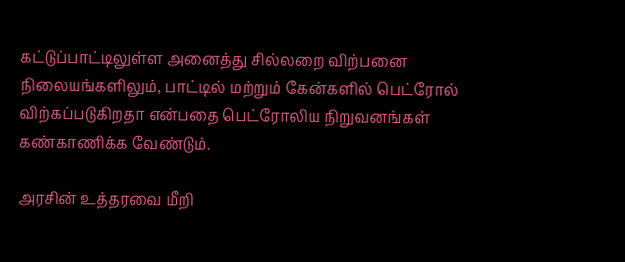கட்டுப்பாட்டிலுள்ள அனைத்து சில்லறை விற்பனை நிலையங்களிலும், பாட்டில் மற்றும் கேன்களில் பெட்ரோல் விற்கப்படுகிறதா என்பதை பெட்ரோலிய நிறுவனங்கள் கண்காணிக்க வேண்டும்.

அரசின் உத்தரவை மீறி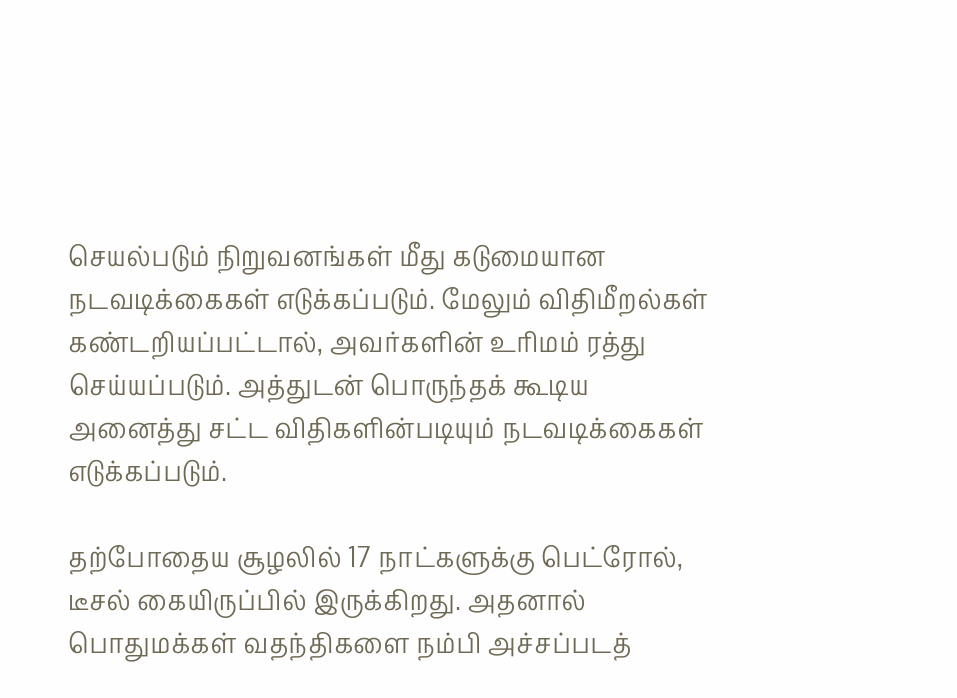செயல்படும் நிறுவனங்கள் மீது கடுமையான நடவடிக்கைகள் எடுக்கப்படும். மேலும் விதிமீறல்கள் கண்டறியப்பட்டால், அவர்களின் உரிமம் ரத்து செய்யப்படும். அத்துடன் பொருந்தக் கூடிய அனைத்து சட்ட விதிகளின்படியும் நடவடிக்கைகள் எடுக்கப்படும்.

தற்போதைய சூழலில் 17 நாட்களுக்கு பெட்ரோல், டீசல் கையிருப்பில் இருக்கிறது. அதனால் பொதுமக்கள் வதந்திகளை நம்பி அச்சப்படத்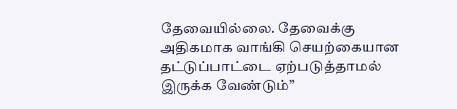தேவையில்லை. தேவைக்கு அதிகமாக வாங்கி செயற்கையான தட்டுப்பாட்டை ஏற்படுத்தாமல் இருக்க வேண்டும்”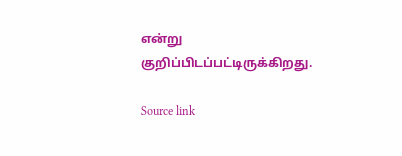என்று குறிப்பிடப்பட்டிருக்கிறது.

Source link